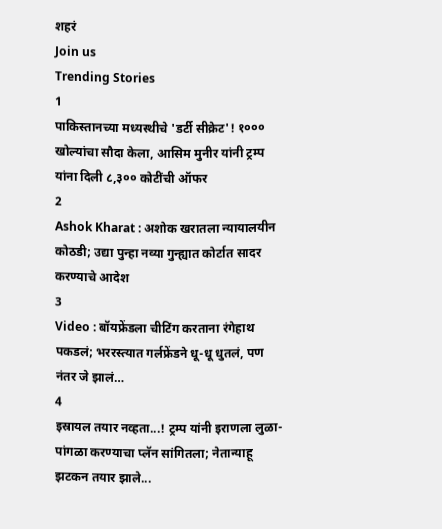शहरं
Join us
Trending Stories
1
पाकिस्तानच्या मध्यस्थीचे 'डर्टी सीक्रेट'! १००० खोल्यांचा सौदा केला, आसिम मुनीर यांनी ट्रम्प यांना दिली ८,३०० कोटींची ऑफर
2
Ashok Kharat : अशोक खरातला न्यायालयीन कोठडी; उद्या पुन्हा नव्या गुन्ह्यात कोर्टात सादर करण्याचे आदेश
3
Video : बॉयफ्रेंडला चीटिंग करताना रंगेहाथ पकडलं; भररस्त्यात गर्लफ्रेंडने धू-धू धुतलं, पण नंतर जे झालं…
4
इस्रायल तयार नव्हता...! ट्रम्प यांनी इराणला लुळा-पांगळा करण्याचा प्लॅन सांगितला; नेतान्याहू झटकन तयार झाले...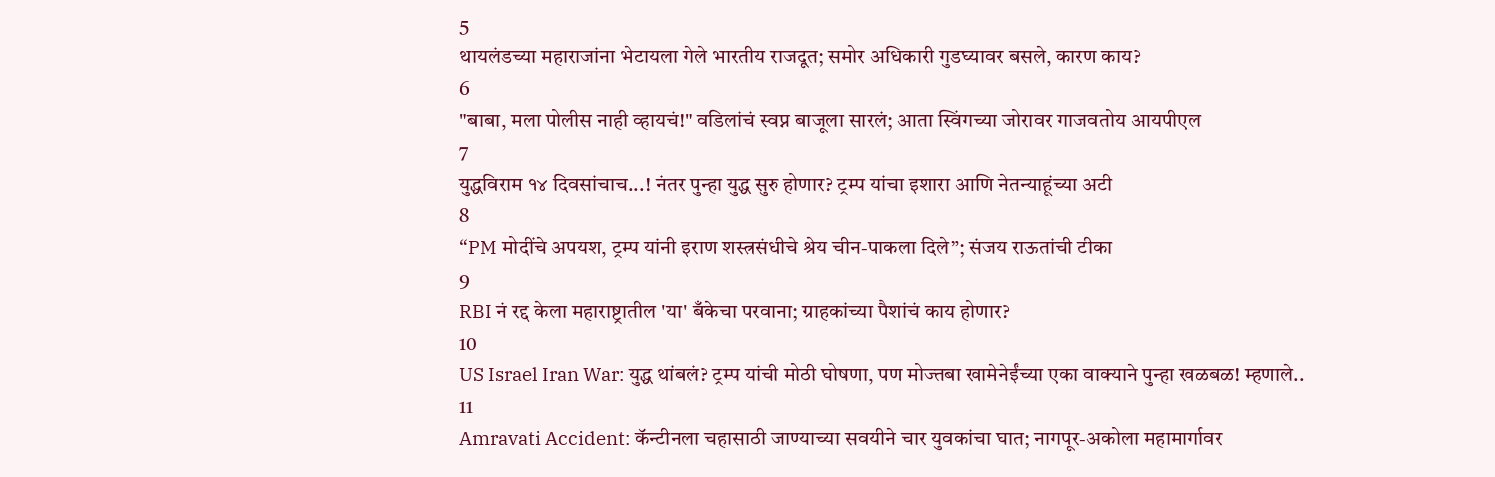5
थायलंडच्या महाराजांना भेटायला गेले भारतीय राजदूत; समोर अधिकारी गुडघ्यावर बसले, कारण काय?
6
"बाबा, मला पोलीस नाही व्हायचं!" वडिलांचं स्वप्न बाजूला सारलं; आता स्विंगच्या जोरावर गाजवतोय आयपीएल
7
युद्धविराम १४ दिवसांचाच...! नंतर पुन्हा युद्ध सुरु होणार? ट्रम्प यांचा इशारा आणि नेतन्याहूंच्या अटी
8
“PM मोदींचे अपयश, ट्रम्प यांनी इराण शस्त्रसंधीचे श्रेय चीन-पाकला दिले”; संजय राऊतांची टीका
9
RBI नं रद्द केला महाराष्ट्रातील 'या' बँकेचा परवाना; ग्राहकांच्या पैशांचं काय होणार?
10
US Israel Iran War: युद्ध थांबलं? ट्रम्प यांची मोठी घोषणा, पण मोज्तबा खामेनेईंच्या एका वाक्याने पुन्हा खळबळ! म्हणाले..
11
Amravati Accident: कॅन्टीनला चहासाठी जाण्याच्या सवयीने चार युवकांचा घात; नागपूर-अकोला महामार्गावर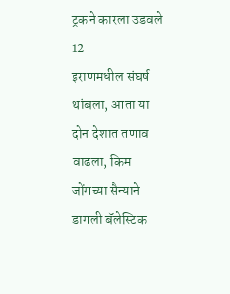ट्रकने कारला उडवले
12
इराणमधील संघर्ष थांबला, आता या दोन देशात तणाव वाढला, किम जोंगच्या सैन्याने डागली बॅलेस्टिक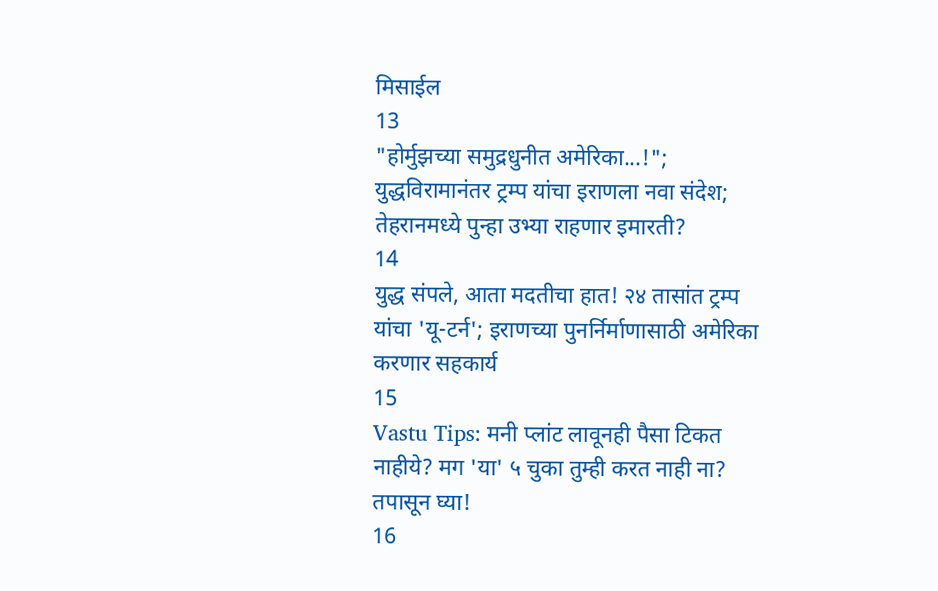मिसाईल
13
"होर्मुझच्या समुद्रधुनीत अमेरिका...!"; युद्धविरामानंतर ट्रम्प यांचा इराणला नवा संदेश; तेहरानमध्ये पुन्हा उभ्या राहणार इमारती?
14
युद्ध संपले, आता मदतीचा हात! २४ तासांत ट्रम्प यांचा 'यू-टर्न'; इराणच्या पुनर्निर्माणासाठी अमेरिका करणार सहकार्य
15
Vastu Tips: मनी प्लांट लावूनही पैसा टिकत नाहीये? मग 'या' ५ चुका तुम्ही करत नाही ना? तपासून घ्या!
16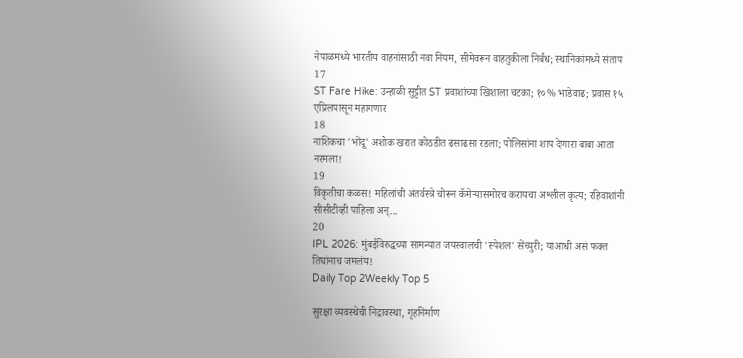नेपाळमध्ये भारतीय वाहनांसाठी नवा नियम, सीमेवरून वाहतुकीला निर्बंध; स्थानिकांमध्ये संताप
17
ST Fare Hike: उन्हाळी सुट्टीत ST प्रवाशांच्या खिशाला चटका; १०% भाडेवाढ; प्रवास १५ एप्रिलपासून महागणार
18
नाशिकचा 'भोंदू' अशोक खरात कोठडीत ढसाढसा रडला; पोलिसांना शाप देणारा बाबा आता नरमला!
19
विकृतीचा कळस! महिलांची अंतर्वस्त्रे चोरून कॅमेऱ्यासमोरच करायचा अश्लील कृत्य; रहिवाशांनी सीसीटीव्ही पाहिला अन्...
20
IPL 2026: मुंबईविरुद्धच्या सामन्यात जयस्वालची 'स्पेशल' सेंच्युरी; याआधी असं फक्त तिघांनाच जमलंय!
Daily Top 2Weekly Top 5

सुरक्षा व्यवस्थेची निद्रावस्था, गृहनिर्माण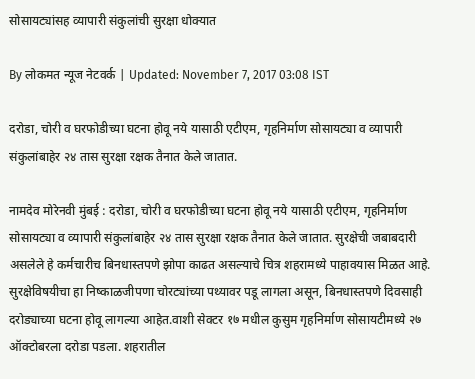सोसायट्यांसह व्यापारी संकुलांची सुरक्षा धोक्यात

By लोकमत न्यूज नेटवर्क | Updated: November 7, 2017 03:08 IST

दरोडा, चोरी व घरफोडीच्या घटना होवू नये यासाठी एटीएम, गृहनिर्माण सोसायट्या व व्यापारी संकुलांबाहेर २४ तास सुरक्षा रक्षक तैनात केले जातात.

नामदेव मोरेनवी मुंबई : दरोडा, चोरी व घरफोडीच्या घटना होवू नये यासाठी एटीएम, गृहनिर्माण सोसायट्या व व्यापारी संकुलांबाहेर २४ तास सुरक्षा रक्षक तैनात केले जातात. सुरक्षेची जबाबदारी असलेले हे कर्मचारीच बिनधास्तपणे झोपा काढत असल्याचे चित्र शहरामध्ये पाहावयास मिळत आहे. सुरक्षेविषयीचा हा निष्काळजीपणा चोरट्यांच्या पथ्यावर पडू लागला असून, बिनधास्तपणे दिवसाही दरोड्याच्या घटना होवू लागल्या आहेत.वाशी सेक्टर १७ मधील कुसुम गृहनिर्माण सोसायटीमध्ये २७ ऑक्टोबरला दरोडा पडला. शहरातील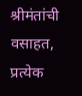श्रीमंतांची वसाहत, प्रत्येक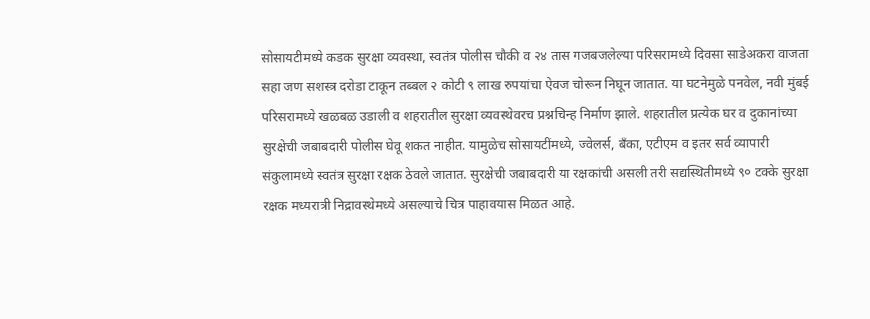सोसायटीमध्ये कडक सुरक्षा व्यवस्था, स्वतंत्र पोलीस चौकी व २४ तास गजबजलेल्या परिसरामध्ये दिवसा साडेअकरा वाजता सहा जण सशस्त्र दरोडा टाकून तब्बल २ कोटी ९ लाख रुपयांचा ऐवज चोरून निघून जातात. या घटनेमुळे पनवेल, नवी मुंबई परिसरामध्ये खळबळ उडाली व शहरातील सुरक्षा व्यवस्थेवरच प्रश्नचिन्ह निर्माण झाले. शहरातील प्रत्येक घर व दुकानांच्या सुरक्षेची जबाबदारी पोलीस घेवू शकत नाहीत. यामुळेच सोसायटींमध्ये, ज्वेलर्स, बँका, एटीएम व इतर सर्व व्यापारी संकुलामध्ये स्वतंत्र सुरक्षा रक्षक ठेवले जातात. सुरक्षेची जबाबदारी या रक्षकांची असली तरी सद्यस्थितीमध्ये ९० टक्के सुरक्षा रक्षक मध्यरात्री निद्रावस्थेमध्ये असल्याचे चित्र पाहावयास मिळत आहे.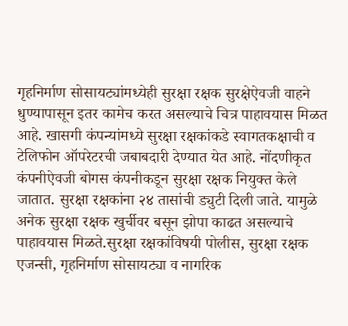गृहनिर्माण सोसायट्यांमध्येही सुरक्षा रक्षक सुरक्षेऐवजी वाहने धुण्यापासून इतर कामेच करत असल्याचे चित्र पाहावयास मिळत आहे. खासगी कंपन्यांमध्ये सुरक्षा रक्षकांकडे स्वागतकक्षाची व टेलिफोन ऑपरेटरची जबाबदारी देण्यात येत आहे. नोंदणीकृत कंपनीऐवजी बोगस कंपनीकडून सुरक्षा रक्षक नियुक्त केले जातात. सुरक्षा रक्षकांना २४ तासांची ड्युटी दिली जाते. यामुळे अनेक सुरक्षा रक्षक खुर्चीवर बसून झोपा काढत असल्याचे पाहावयास मिळते.सुरक्षा रक्षकांविषयी पोलीस, सुरक्षा रक्षक एजन्सी, गृहनिर्माण सोसायट्या व नागरिक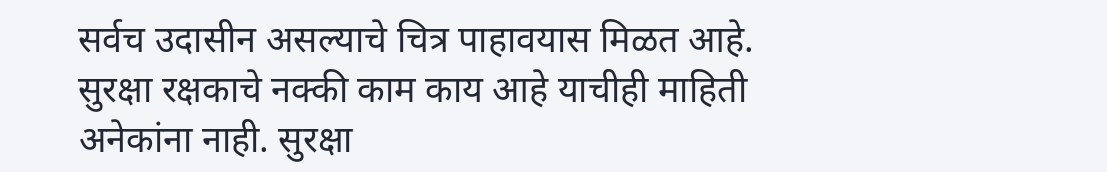सर्वच उदासीन असल्याचे चित्र पाहावयास मिळत आहे. सुरक्षा रक्षकाचे नक्की काम काय आहे याचीही माहिती अनेकांना नाही. सुरक्षा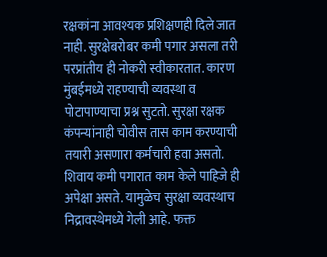रक्षकांना आवश्यक प्रशिक्षणही दिले जात नाही. सुरक्षेबरोबर कमी पगार असला तरी परप्रांतीय ही नोकरी स्वीकारतात. कारण मुंबईमध्ये राहण्याची व्यवस्था व पोटापाण्याचा प्रश्न सुटतो. सुरक्षा रक्षक कंपन्यांनाही चोवीस तास काम करण्याची तयारी असणारा कर्मचारी हवा असतो. शिवाय कमी पगारात काम केले पाहिजे ही अपेक्षा असते. यामुळेच सुरक्षा व्यवस्थाच निद्रावस्थेमध्ये गेली आहे. फक्त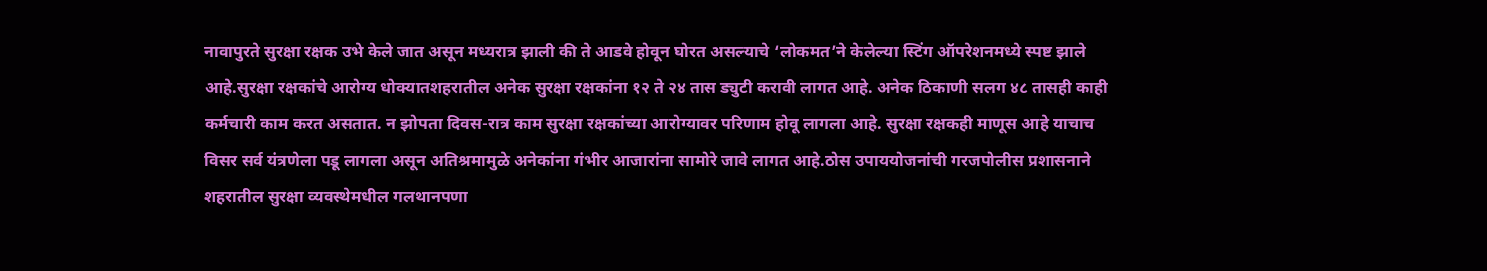नावापुरते सुरक्षा रक्षक उभे केले जात असून मध्यरात्र झाली की ते आडवे होवून घोरत असल्याचे ‘लोकमत’ने केलेल्या स्टिंग ऑपरेशनमध्ये स्पष्ट झाले आहे.सुरक्षा रक्षकांचे आरोग्य धोक्यातशहरातील अनेक सुरक्षा रक्षकांना १२ ते २४ तास ड्युटी करावी लागत आहे. अनेक ठिकाणी सलग ४८ तासही काही कर्मचारी काम करत असतात. न झोपता दिवस-रात्र काम सुरक्षा रक्षकांच्या आरोग्यावर परिणाम होवू लागला आहे. सुरक्षा रक्षकही माणूस आहे याचाच विसर सर्व यंत्रणेला पडू लागला असून अतिश्रमामुळे अनेकांना गंभीर आजारांना सामोरे जावे लागत आहे.ठोस उपाययोजनांची गरजपोलीस प्रशासनाने शहरातील सुरक्षा व्यवस्थेमधील गलथानपणा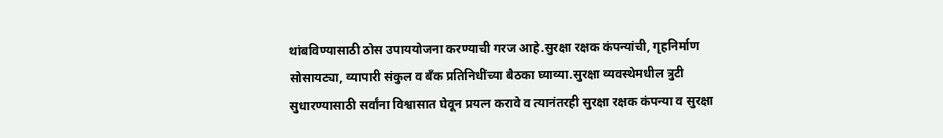थांबविण्यासाठी ठोस उपाययोजना करण्याची गरज आहे.सुरक्षा रक्षक कंपन्यांची, गृहनिर्माण सोसायट्या, व्यापारी संकुल व बँक प्रतिनिधींच्या बैठका घ्याव्या.सुरक्षा व्यवस्थेमधील त्रुटी सुधारण्यासाठी सर्वांना विश्वासात घेवून प्रयत्न करावे व त्यानंतरही सुरक्षा रक्षक कंपन्या व सुरक्षा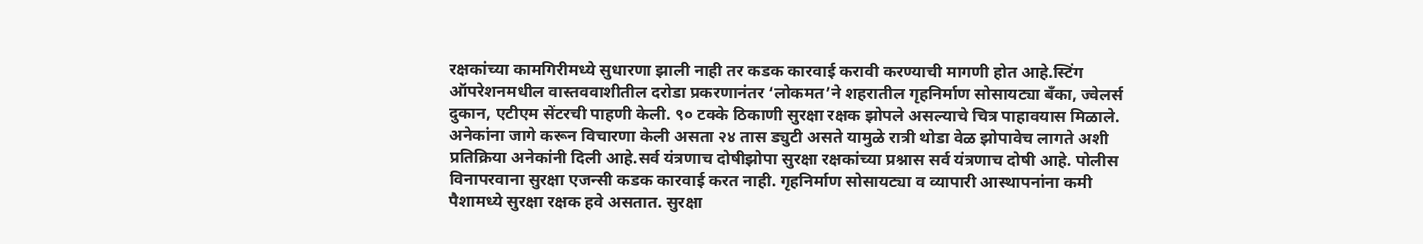रक्षकांच्या कामगिरीमध्ये सुधारणा झाली नाही तर कडक कारवाई करावी करण्याची मागणी होत आहे.स्टिंग ऑपरेशनमधील वास्तववाशीतील दरोडा प्रकरणानंतर ‘लोकमत’ने शहरातील गृहनिर्माण सोसायट्या बँका, ज्वेलर्स दुकान, एटीएम सेंटरची पाहणी केली. ९० टक्के ठिकाणी सुरक्षा रक्षक झोपले असल्याचे चित्र पाहावयास मिळाले. अनेकांना जागे करून विचारणा केली असता २४ तास ड्युटी असते यामुळे रात्री थोडा वेळ झोपावेच लागते अशी प्रतिक्रिया अनेकांनी दिली आहे.सर्व यंत्रणाच दोषीझोपा सुरक्षा रक्षकांच्या प्रश्नास सर्व यंत्रणाच दोषी आहे. पोलीस विनापरवाना सुरक्षा एजन्सी कडक कारवाई करत नाही. गृहनिर्माण सोसायट्या व व्यापारी आस्थापनांना कमी पैशामध्ये सुरक्षा रक्षक हवे असतात. सुरक्षा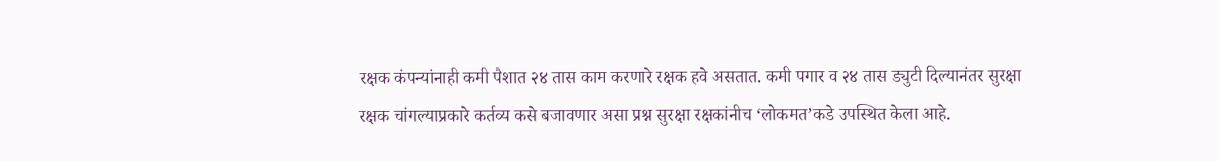रक्षक कंपन्यांनाही कमी पैशात २४ तास काम करणारे रक्षक हवे असतात. कमी पगार व २४ तास ड्युटी दिल्यानंतर सुरक्षा रक्षक चांगल्याप्रकारे कर्तव्य कसे बजावणार असा प्रश्न सुरक्षा रक्षकांनीच ‘लोकमत’कडे उपस्थित केला आहे.